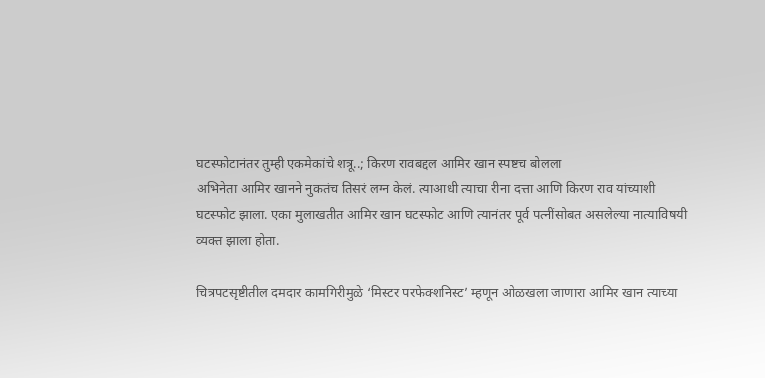घटस्फोटानंतर तुम्ही एकमेकांचे शत्रू..; किरण रावबद्दल आमिर खान स्पष्टच बोलला
अभिनेता आमिर खानने नुकतंच तिसरं लग्न केलं. त्याआधी त्याचा रीना दत्ता आणि किरण राव यांच्याशी घटस्फोट झाला. एका मुलाखतीत आमिर खान घटस्फोट आणि त्यानंतर पूर्व पत्नींसोबत असलेल्या नात्याविषयी व्यक्त झाला होता.

चित्रपटसृष्टीतील दमदार कामगिरीमुळे ‘मिस्टर परफेक्शनिस्ट’ म्हणून ओळखला जाणारा आमिर खान त्याच्या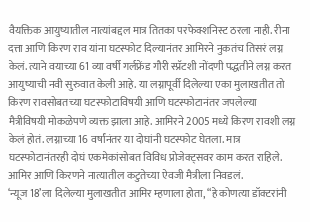वैयक्तिक आयुष्यातील नात्यांबद्दल मात्र तितका परफेक्शनिस्ट ठरला नाही. रीना दत्ता आणि किरण राव यांना घटस्फोट दिल्यानंतर आमिरने नुकतंच तिसरं लग्न केलं. त्याने वयाच्या 61 व्या वर्षी गर्लफ्रेंड गौरी स्प्रॅटशी नोंदणी पद्धतीने लग्न करत आयुष्याची नवी सुरुवात केली आहे. या लग्नापूर्वी दिलेल्या एका मुलाखतीत तो किरण रावसोबतच्या घटस्फोटाविषयी आणि घटस्फोटानंतर जपलेल्या मैत्रीविषयी मोकळेपणे व्यक्त झाला आहे. आमिरने 2005 मध्ये किरण रावशी लग्न केलं होतं. लग्नाच्या 16 वर्षांनंतर या दोघांनी घटस्फोट घेतला. मात्र घटस्फोटानंतरही दोघं एकमेकांसोबत विविध प्रोजेक्ट्सवर काम करत राहिले. आमिर आणि किरणने नात्यातील कटुतेच्या ऐवजी मैत्रीला निवडलं.
‘न्यूज 18’ला दिलेल्या मुलाखतीत आमिर म्हणाला होता, “हे कोणत्या डॉक्टरांनी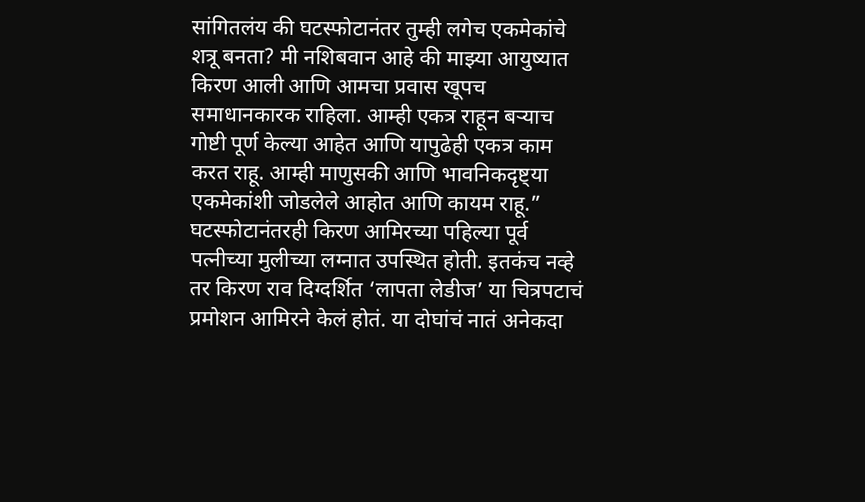सांगितलंय की घटस्फोटानंतर तुम्ही लगेच एकमेकांचे शत्रू बनता? मी नशिबवान आहे की माझ्या आयुष्यात किरण आली आणि आमचा प्रवास खूपच समाधानकारक राहिला. आम्ही एकत्र राहून बऱ्याच गोष्टी पूर्ण केल्या आहेत आणि यापुढेही एकत्र काम करत राहू. आम्ही माणुसकी आणि भावनिकदृष्ट्या एकमेकांशी जोडलेले आहोत आणि कायम राहू.”
घटस्फोटानंतरही किरण आमिरच्या पहिल्या पूर्व पत्नीच्या मुलीच्या लग्नात उपस्थित होती. इतकंच नव्हे तर किरण राव दिग्दर्शित ‘लापता लेडीज’ या चित्रपटाचं प्रमोशन आमिरने केलं होतं. या दोघांचं नातं अनेकदा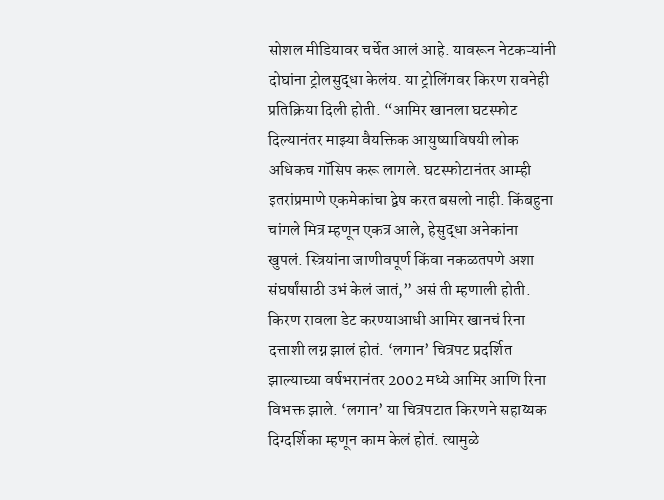सोशल मीडियावर चर्चेत आलं आहे. यावरून नेटकऱ्यांनी दोघांना ट्रोलसुद्धा केलंय. या ट्रोलिंगवर किरण रावनेही प्रतिक्रिया दिली होती. “आमिर खानला घटस्फोट दिल्यानंतर माझ्या वैयक्तिक आयुष्याविषयी लोक अधिकच गॉसिप करू लागले. घटस्फोटानंतर आम्ही इतरांप्रमाणे एकमेकांचा द्वेष करत बसलो नाही. किंबहुना चांगले मित्र म्हणून एकत्र आले, हेसुद्धा अनेकांना खुपलं. स्त्रियांना जाणीवपूर्ण किंवा नकळतपणे अशा संघर्षांसाठी उभं केलं जातं,” असं ती म्हणाली होती.
किरण रावला डेट करण्याआधी आमिर खानचं रिना दत्ताशी लग्न झालं होतं. ‘लगान’ चित्रपट प्रदर्शित झाल्याच्या वर्षभरानंतर 2002 मध्ये आमिर आणि रिना विभक्त झाले. ‘लगान’ या चित्रपटात किरणने सहाय्यक दिग्दर्शिका म्हणून काम केलं होतं. त्यामुळे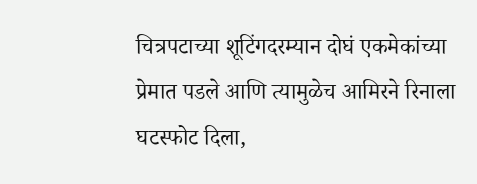चित्रपटाच्या शूटिंगदरम्यान दोघं एकमेकांच्या प्रेमात पडले आणि त्यामुळेच आमिरने रिनाला घटस्फोट दिला,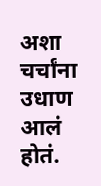अशा चर्चांना उधाण आलं होतं.